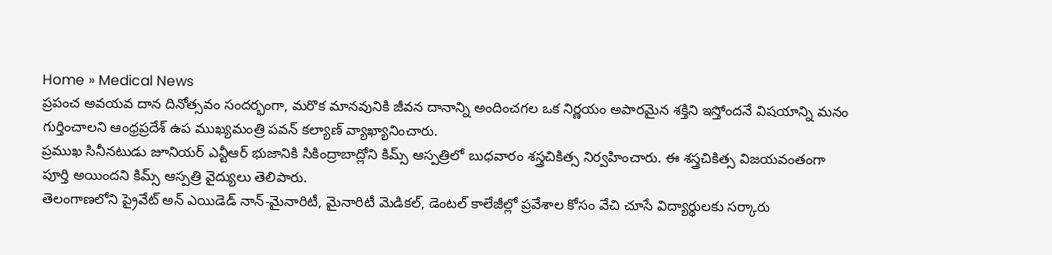Home » Medical News
ప్రపంచ అవయవ దాన దినోత్సవం సందర్భంగా, మరొక మానవునికి జీవన దానాన్ని అందించగల ఒక నిర్ణయం అపారమైన శక్తిని ఇస్తోందనే విషయాన్ని మనం గుర్తించాలని ఆంధ్రప్రదేశ్ ఉప ముఖ్యమంత్రి పవన్ కల్యాణ్ వ్యాఖ్యానించారు.
ప్రముఖ సినీనటుడు జూనియర్ ఎన్టీఆర్ భుజానికి సికింద్రాబాద్లోని కిమ్స్ ఆస్పత్రిలో బుధవారం శస్త్రచికిత్స నిర్వహించారు. ఈ శస్త్రచికిత్స విజయవంతంగా పూర్తి అయిందని కిమ్స్ ఆస్పత్రి వైద్యులు తెలిపారు.
తెలంగాణలోని ప్రైవేట్ అన్ ఎయిడెడ్ నాన్-మైనారిటీ, మైనారిటీ మెడికల్, డెంటల్ కాలేజీల్లో ప్రవేశాల కోసం వేచి చూసే విద్యార్థులకు సర్కారు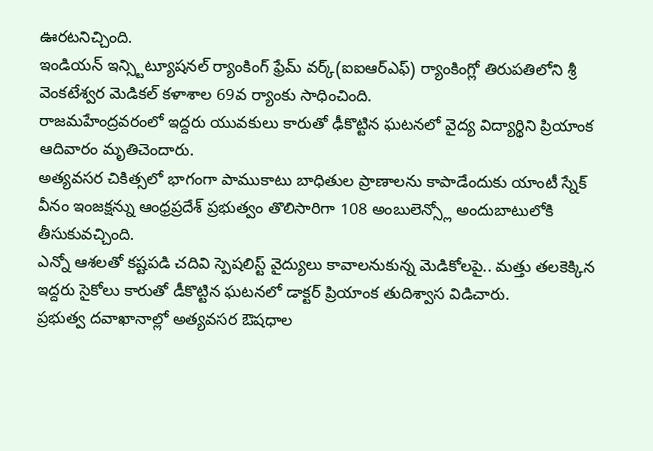ఊరటనిచ్చింది.
ఇండియన్ ఇన్స్టిట్యూషనల్ ర్యాంకింగ్ ఫ్రేమ్ వర్క్(ఐఐఆర్ఎఫ్) ర్యాంకింగ్లో తిరుపతిలోని శ్రీ వెంకటేశ్వర మెడికల్ కళాశాల 69వ ర్యాంకు సాధించింది.
రాజమహేంద్రవరంలో ఇద్దరు యువకులు కారుతో ఢీకొట్టిన ఘటనలో వైద్య విద్యార్థిని ప్రియాంక ఆదివారం మృతిచెందారు.
అత్యవసర చికిత్సలో భాగంగా పాముకాటు బాధితుల ప్రాణాలను కాపాడేందుకు యాంటీ స్నేక్ వీనం ఇంజక్షన్ను ఆంధ్రప్రదేశ్ ప్రభుత్వం తొలిసారిగా 108 అంబులెన్స్లో అందుబాటులోకి తీసుకువచ్చింది.
ఎన్నో ఆశలతో కష్టపడి చదివి స్పెషలిస్ట్ వైద్యులు కావాలనుకున్న మెడికోలపై.. మత్తు తలకెక్కిన ఇద్దరు సైకోలు కారుతో డీకొట్టిన ఘటనలో డాక్టర్ ప్రియాంక తుదిశ్వాస విడిచారు.
ప్రభుత్వ దవాఖానాల్లో అత్యవసర ఔషధాల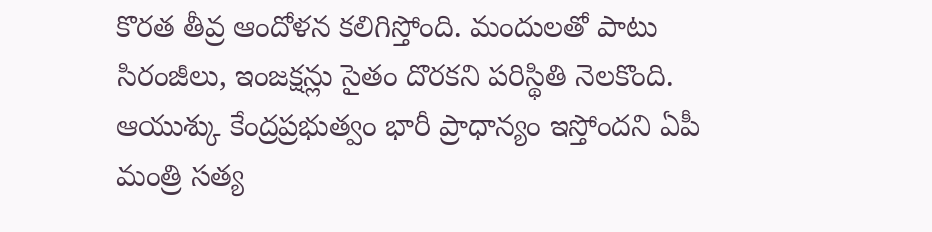కొరత తీవ్ర ఆందోళన కలిగిస్తోంది. మందులతో పాటు సిరంజీలు, ఇంజక్షన్లు సైతం దొరకని పరిస్థితి నెలకొంది.
ఆయుశ్కు కేంద్రప్రభుత్వం భారీ ప్రాధాన్యం ఇస్తోందని ఏపీ మంత్రి సత్య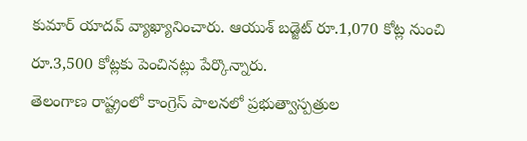కుమార్ యాదవ్ వ్యాఖ్యానించారు. ఆయుశ్ బడ్జెట్ రూ.1,070 కోట్ల నుంచి రూ.3,500 కోట్లకు పెంచినట్లు పేర్కొన్నారు.
తెలంగాణ రాష్ట్రంలో కాంగ్రెస్ పాలనలో ప్రభుత్వాస్పత్రుల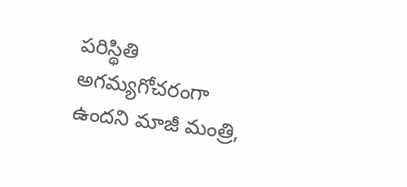పరిస్థితి అగమ్యగోచరంగా ఉందని మాజీ మంత్రి,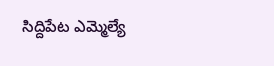సిద్దిపేట ఎమ్మెల్యే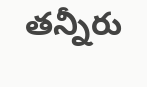తన్నీరు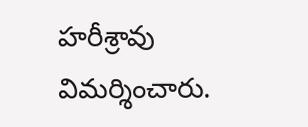హరీశ్రావు విమర్శించారు.